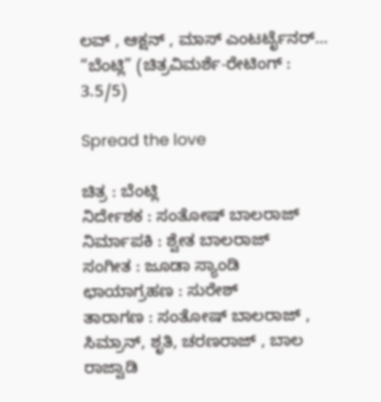ಲವ್ , ಆಕ್ಷನ್ , ಮಾಸ್ ಎಂಟರ್ಟೈನರ್… “ಬೆಂಟ್ಲಿ” (ಚಿತ್ರವಿಮರ್ಶೆ-ರೇಟಿಂಗ್ : 3.5/5)

Spread the love

ಚಿತ್ರ : ಬೆಂಟ್ಲಿ
ನಿರ್ದೇಶಕ : ಸಂತೋಷ್ ಬಾಲರಾಜ್
ನಿರ್ಮಾಪಕಿ : ಶ್ವೇತ ಬಾಲರಾಜ್
ಸಂಗೀತ : ಜೂಡಾ ಸ್ಯಾಂಡಿ
ಛಾಯಾಗ್ರಹಣ : ಸುರೇಶ್
ತಾರಾಗಣ : ಸಂತೋಷ್ ಬಾಲರಾಜ್ , ಸಿಮ್ರಾನ್, ಶೃತಿ, ಚರಣರಾಜ್ , ಬಾಲ ರಾಜ್ವಾಡಿ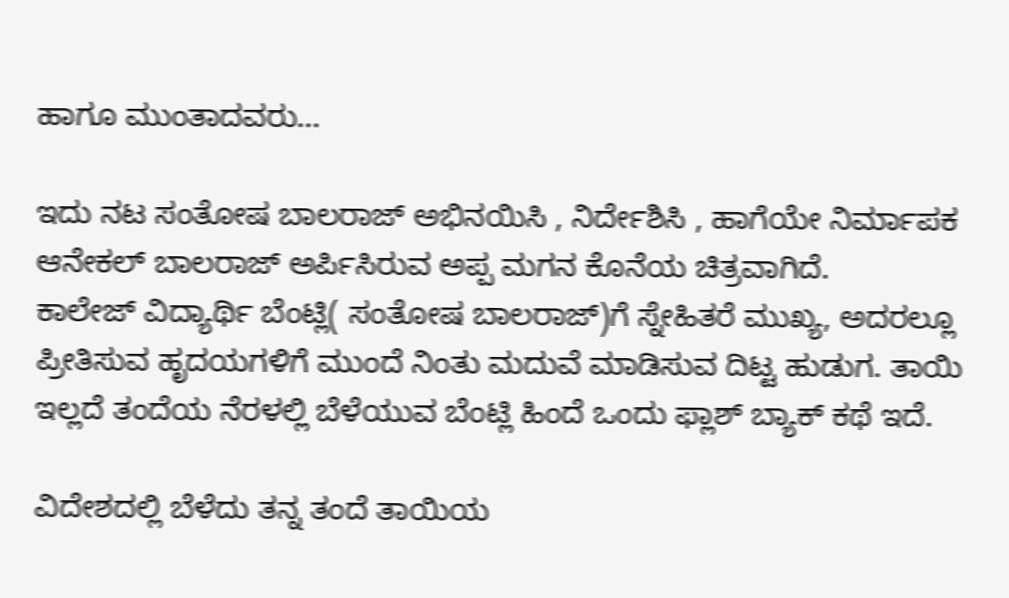ಹಾಗೂ ಮುಂತಾದವರು…

ಇದು ನಟ ಸಂತೋಷ ಬಾಲರಾಜ್ ಅಭಿನಯಿಸಿ , ನಿರ್ದೇಶಿಸಿ , ಹಾಗೆಯೇ ನಿರ್ಮಾಪಕ ಆನೇಕಲ್ ಬಾಲರಾಜ್ ಅರ್ಪಿಸಿರುವ ಅಪ್ಪ ಮಗನ ಕೊನೆಯ ಚಿತ್ರವಾಗಿದೆ.
ಕಾಲೇಜ್ ವಿದ್ಯಾರ್ಥಿ ಬೆಂಟ್ಲಿ( ಸಂತೋಷ ಬಾಲರಾಜ್)ಗೆ ಸ್ನೇಹಿತರೆ ಮುಖ್ಯ, ಅದರಲ್ಲೂ ಪ್ರೀತಿಸುವ ಹೃದಯಗಳಿಗೆ ಮುಂದೆ ನಿಂತು ಮದುವೆ ಮಾಡಿಸುವ ದಿಟ್ಟ ಹುಡುಗ. ತಾಯಿ ಇಲ್ಲದೆ ತಂದೆಯ ನೆರಳಲ್ಲಿ ಬೆಳೆಯುವ ಬೆಂಟ್ಲಿ ಹಿಂದೆ ಒಂದು ಫ್ಲಾಶ್ ಬ್ಯಾಕ್ ಕಥೆ ಇದೆ.

ವಿದೇಶದಲ್ಲಿ ಬೆಳೆದು ತನ್ನ ತಂದೆ ತಾಯಿಯ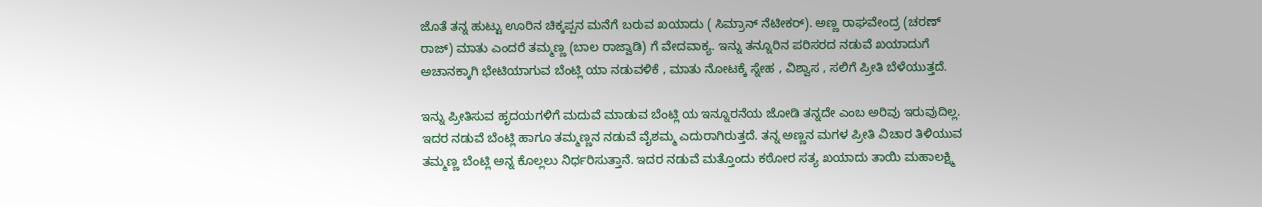ಜೊತೆ ತನ್ನ ಹುಟ್ಟು ಊರಿನ ಚಿಕ್ಕಪ್ಪನ ಮನೆಗೆ ಬರುವ ಖಯಾದು ( ಸಿಮ್ರಾನ್ ನೆಟೀಕರ್). ಅಣ್ಣ ರಾಘವೇಂದ್ರ (ಚರಣ್ ರಾಜ್) ಮಾತು ಎಂದರೆ ತಮ್ಮಣ್ಣ (ಬಾಲ ರಾಜ್ವಾಡಿ) ಗೆ ವೇದವಾಕ್ಯ. ಇನ್ನು ತನ್ನೂರಿನ ಪರಿಸರದ ನಡುವೆ ಖಯಾದುಗೆ ಅಚಾನಕ್ಕಾಗಿ ಭೇಟಿಯಾಗುವ ಬೆಂಟ್ಲಿ ಯಾ ನಡುವಳಿಕೆ , ಮಾತು ನೋಟಕ್ಕೆ ಸ್ನೇಹ , ವಿಶ್ವಾಸ , ಸಲಿಗೆ ಪ್ರೀತಿ ಬೆಳೆಯುತ್ತದೆ.

ಇನ್ನು ಪ್ರೀತಿಸುವ ಹೃದಯಗಳಿಗೆ ಮದುವೆ ಮಾಡುವ ಬೆಂಟ್ಲಿ ಯ ಇನ್ನೂರನೆಯ ಜೋಡಿ ತನ್ನದೇ ಎಂಬ ಅರಿವು ಇರುವುದಿಲ್ಲ. ಇದರ ನಡುವೆ ಬೆಂಟ್ಲಿ ಹಾಗೂ ತಮ್ಮಣ್ಣನ ನಡುವೆ ವೈಶಮ್ಮ ಎದುರಾಗಿರುತ್ತದೆ. ತನ್ನ ಅಣ್ಣನ ಮಗಳ ಪ್ರೀತಿ ವಿಚಾರ ತಿಳಿಯುವ ತಮ್ಮಣ್ಣ ಬೆಂಟ್ಲಿ ಅನ್ನ ಕೊಲ್ಲಲು ನಿರ್ಧರಿಸುತ್ತಾನೆ. ಇದರ ನಡುವೆ ಮತ್ತೊಂದು ಕಠೋರ ಸತ್ಯ ಖಯಾದು ತಾಯಿ ಮಹಾಲಕ್ಷ್ಮಿ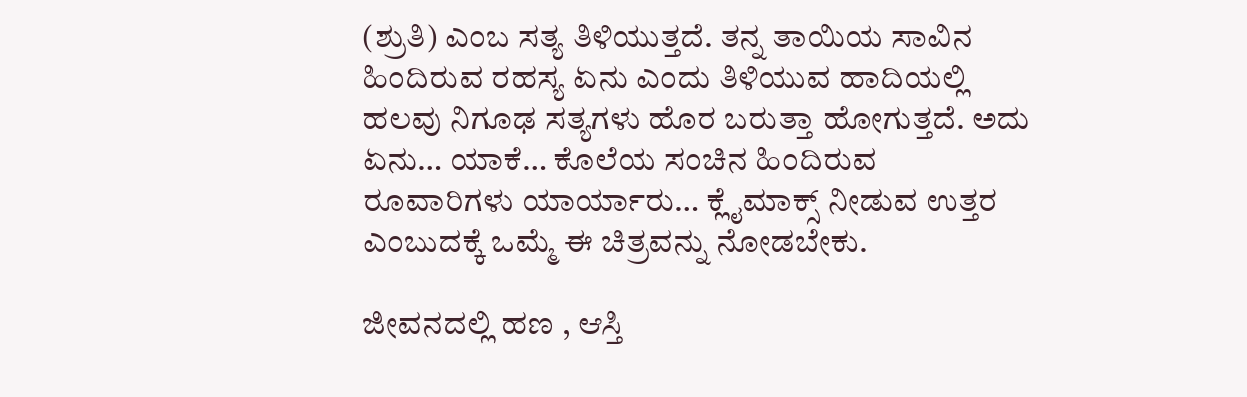(ಶ್ರುತಿ) ಎಂಬ ಸತ್ಯ ತಿಳಿಯುತ್ತದೆ. ತನ್ನ ತಾಯಿಯ ಸಾವಿನ ಹಿಂದಿರುವ ರಹಸ್ಯ ಏನು ಎಂದು ತಿಳಿಯುವ ಹಾದಿಯಲ್ಲಿ ಹಲವು ನಿಗೂಢ ಸತ್ಯಗಳು ಹೊರ ಬರುತ್ತಾ ಹೋಗುತ್ತದೆ. ಅದು ಏನು… ಯಾಕೆ… ಕೊಲೆಯ ಸಂಚಿನ ಹಿಂದಿರುವ ರೂವಾರಿಗಳು ಯಾರ್ಯಾರು… ಕ್ಲೈಮಾಕ್ಸ್ ನೀಡುವ ಉತ್ತರ ಎಂಬುದಕ್ಕೆ ಒಮ್ಮೆ ಈ ಚಿತ್ರವನ್ನು ನೋಡಬೇಕು.

ಜೀವನದಲ್ಲಿ ಹಣ , ಆಸ್ತಿ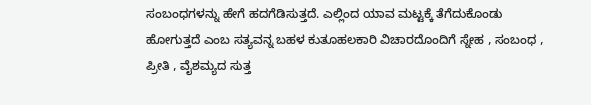ಸಂಬಂಧಗಳನ್ನು ಹೇಗೆ ಹದಗೆಡಿಸುತ್ತದೆ. ಎಲ್ಲಿಂದ ಯಾವ ಮಟ್ಟಕ್ಕೆ ತೆಗೆದುಕೊಂಡು ಹೋಗುತ್ತದೆ ಎಂಬ ಸತ್ಯವನ್ನ ಬಹಳ ಕುತೂಹಲಕಾರಿ ವಿಚಾರದೊಂದಿಗೆ ಸ್ನೇಹ , ಸಂಬಂಧ , ಪ್ರೀತಿ , ವೈಶಮ್ಯದ ಸುತ್ತ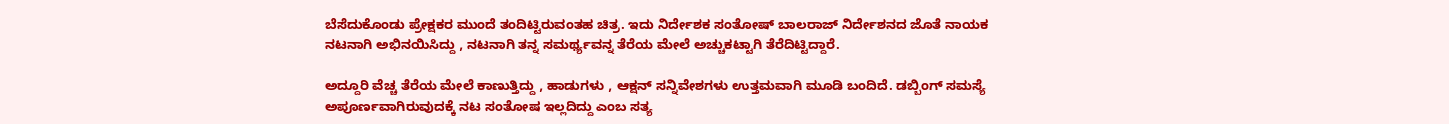ಬೆಸೆದುಕೊಂಡು ಪ್ರೇಕ್ಷಕರ ಮುಂದೆ ತಂದಿಟ್ಟಿರುವಂತಹ ಚಿತ್ರ. ಇದು ನಿರ್ದೇಶಕ ಸಂತೋಷ್ ಬಾಲರಾಜ್ ನಿರ್ದೇಶನದ ಜೊತೆ ನಾಯಕ ನಟನಾಗಿ ಅಭಿನಯಿಸಿದ್ದು , ನಟನಾಗಿ ತನ್ನ ಸಮರ್ಥ್ಯವನ್ನ ತೆರೆಯ ಮೇಲೆ ಅಚ್ಚುಕಟ್ಟಾಗಿ ತೆರೆದಿಟ್ಟಿದ್ದಾರೆ.

ಅದ್ದೂರಿ ವೆಚ್ಚ ತೆರೆಯ ಮೇಲೆ ಕಾಣುತ್ತಿದ್ದು , ಹಾಡುಗಳು , ಆಕ್ಷನ್ ಸನ್ನಿವೇಶಗಳು ಉತ್ತಮವಾಗಿ ಮೂಡಿ ಬಂದಿದೆ. ಡಬ್ಬಿಂಗ್ ಸಮಸ್ಯೆ ಅಪೂರ್ಣವಾಗಿರುವುದಕ್ಕೆ ನಟ ಸಂತೋಷ ಇಲ್ಲದಿದ್ದು ಎಂಬ ಸತ್ಯ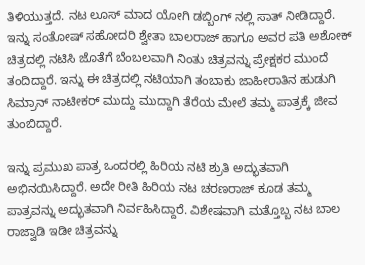ತಿಳಿಯುತ್ತದೆ. ನಟ ಲೂಸ್ ಮಾದ ಯೋಗಿ ಡಬ್ಬಿಂಗ್ ನಲ್ಲಿ ಸಾತ್ ನೀಡಿದ್ದಾರೆ. ಇನ್ನು ಸಂತೋಷ್ ಸಹೋದರಿ ಶ್ವೇತಾ ಬಾಲರಾಜ್ ಹಾಗೂ ಅವರ ಪತಿ ಅಶೋಕ್ ಚಿತ್ರದಲ್ಲಿ ನಟಿಸಿ ಜೊತೆಗೆ ಬೆಂಬಲವಾಗಿ ನಿಂತು ಚಿತ್ರವನ್ನು ಪ್ರೇಕ್ಷಕರ ಮುಂದೆ ತಂದಿದ್ದಾರೆ. ಇನ್ನು ಈ ಚಿತ್ರದಲ್ಲಿ ನಟಿಯಾಗಿ ತಂಬಾಕು ಜಾಹೀರಾತಿನ ಹುಡುಗಿ ಸಿಮ್ರಾನ್ ನಾಟೀಕರ್ ಮುದ್ದು ಮುದ್ದಾಗಿ ತೆರೆಯ ಮೇಲೆ ತಮ್ಮ ಪಾತ್ರಕ್ಕೆ ಜೀವ ತುಂಬಿದ್ದಾರೆ.

ಇನ್ನು ಪ್ರಮುಖ ಪಾತ್ರ ಒಂದರಲ್ಲಿ ಹಿರಿಯ ನಟಿ ಶ್ರುತಿ ಅದ್ಭುತವಾಗಿ ಅಭಿನಯಿಸಿದ್ದಾರೆ. ಅದೇ ರೀತಿ ಹಿರಿಯ ನಟ ಚರಣರಾಜ್ ಕೂಡ ತಮ್ಮ ಪಾತ್ರವನ್ನು ಅದ್ಭುತವಾಗಿ ನಿರ್ವಹಿಸಿದ್ದಾರೆ. ವಿಶೇಷವಾಗಿ ಮತ್ತೊಬ್ಬ ನಟ ಬಾಲ ರಾಜ್ವಾಡಿ ಇಡೀ ಚಿತ್ರವನ್ನು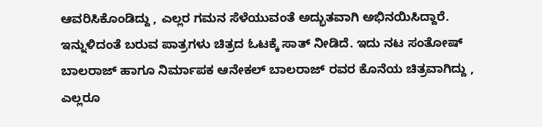ಆವರಿಸಿಕೊಂಡಿದ್ದು , ಎಲ್ಲರ ಗಮನ ಸೆಳೆಯುವಂತೆ ಅದ್ಭುತವಾಗಿ ಅಭಿನಯಿಸಿದ್ದಾರೆ. ಇನ್ನುಳಿದಂತೆ ಬರುವ ಪಾತ್ರಗಳು ಚಿತ್ರದ ಓಟಕ್ಕೆ ಸಾತ್ ನೀಡಿದೆ. ಇದು ನಟ ಸಂತೋಷ್ ಬಾಲರಾಜ್ ಹಾಗೂ ನಿರ್ಮಾಪಕ ಆನೇಕಲ್ ಬಾಲರಾಜ್ ರವರ ಕೊನೆಯ ಚಿತ್ರವಾಗಿದ್ದು , ಎಲ್ಲರೂ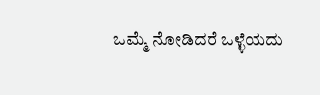ಒಮ್ಮೆ ನೋಡಿದರೆ ಒಳ್ಳೆಯದು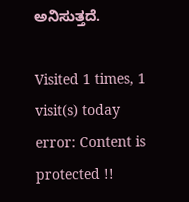ಅನಿಸುತ್ತದೆ.

Visited 1 times, 1 visit(s) today
error: Content is protected !!